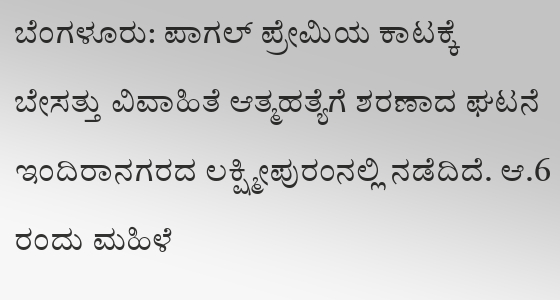ಬೆಂಗಳೂರು: ಪಾಗಲ್ ಪ್ರೇಮಿಯ ಕಾಟಕ್ಕೆ ಬೇಸತ್ತು ವಿವಾಹಿತೆ ಆತ್ಮಹತ್ಯೆಗೆ ಶರಣಾದ ಘಟನೆ ಇಂದಿರಾನಗರದ ಲಕ್ಷ್ಮೀಪುರಂನಲ್ಲಿ ನಡೆದಿದೆ. ಆ.6 ರಂದು ಮಹಿಳೆ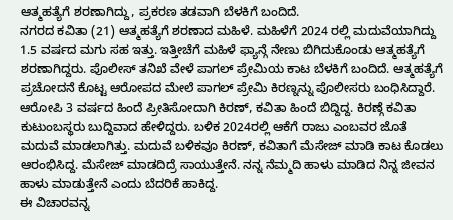ಆತ್ಮಹತ್ಯೆಗೆ ಶರಣಾಗಿದ್ದು, ಪ್ರಕರಣ ತಡವಾಗಿ ಬೆಳಕಿಗೆ ಬಂದಿದೆ.
ನಗರದ ಕವಿತಾ (21) ಆತ್ಮಹತ್ಯೆಗೆ ಶರಣಾದ ಮಹಿಳೆ. ಮಹಿಳೆಗೆ 2024 ರಲ್ಲಿ ಮದುವೆಯಾಗಿದ್ದು 1.5 ವರ್ಷದ ಮಗು ಸಹ ಇತ್ತು. ಇತ್ತೀಚೆಗೆ ಮಹಿಳೆ ಫ್ಯಾನ್ಗೆ ನೇಣು ಬಿಗಿದುಕೊಂಡು ಆತ್ಮಹತ್ಯೆಗೆ ಶರಣಾಗಿದ್ದರು. ಪೊಲೀಸ್ ತನಿಖೆ ವೇಳೆ ಪಾಗಲ್ ಪ್ರೇಮಿಯ ಕಾಟ ಬೆಳಕಿಗೆ ಬಂದಿದೆ. ಆತ್ಮಹತ್ಯೆಗೆ ಪ್ರಚೋದನೆ ಕೊಟ್ಟ ಆರೋಪದ ಮೇಲೆ ಪಾಗಲ್ ಪ್ರೇಮಿ ಕಿರಣ್ನನ್ನು ಪೊಲೀಸರು ಬಂಧಿಸಿದ್ದಾರೆ.
ಆರೋಪಿ 3 ವರ್ಷದ ಹಿಂದೆ ಪ್ರೀತಿಸೋದಾಗಿ ಕಿರಣ್, ಕವಿತಾ ಹಿಂದೆ ಬಿದ್ದಿದ್ದ. ಕಿರಣ್ಗೆ ಕವಿತಾ ಕುಟುಂಬಸ್ಥರು ಬುದ್ದಿವಾದ ಹೇಳಿದ್ದರು. ಬಳಿಕ 2024ರಲ್ಲಿ ಆಕೆಗೆ ರಾಜು ಎಂಬವರ ಜೊತೆ ಮದುವೆ ಮಾಡಲಾಗಿತ್ತು. ಮದುವೆ ಬಳಿಕವೂ ಕಿರಣ್, ಕವಿತಾಗೆ ಮೆಸೇಜ್ ಮಾಡಿ ಕಾಟ ಕೊಡಲು ಆರಂಭಿಸಿದ್ದ. ಮೆಸೇಜ್ ಮಾಡದಿದ್ರೆ ಸಾಯುತ್ತೇನೆ. ನನ್ನ ನೆಮ್ಮದಿ ಹಾಳು ಮಾಡಿದ ನಿನ್ನ ಜೀವನ ಹಾಳು ಮಾಡುತ್ತೇನೆ ಎಂದು ಬೆದರಿಕೆ ಹಾಕಿದ್ದ.
ಈ ವಿಚಾರವನ್ನ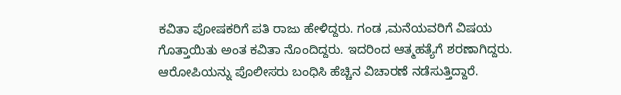ಕವಿತಾ ಪೋಷಕರಿಗೆ ಪತಿ ರಾಜು ಹೇಳಿದ್ದರು. ಗಂಡ ,ಮನೆಯವರಿಗೆ ವಿಷಯ ಗೊತ್ತಾಯಿತು ಅಂತ ಕವಿತಾ ನೊಂದಿದ್ದರು. ಇದರಿಂದ ಆತ್ಮಹತ್ಯೆಗೆ ಶರಣಾಗಿದ್ದರು. ಆರೋಪಿಯನ್ನು ಪೊಲೀಸರು ಬಂಧಿಸಿ ಹೆಚ್ಚಿನ ವಿಚಾರಣೆ ನಡೆಸುತ್ತಿದ್ದಾರೆ.